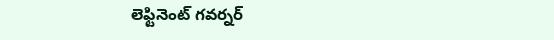లెఫ్టినెంట్‌ ‌గవర్నర్‌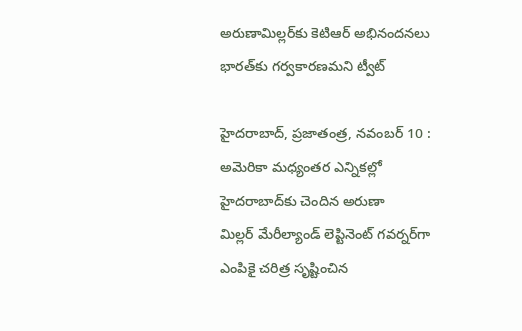అరుణామిల్లర్‌కు కెటిఆర్‌ అభినందనలు భారత్‌కు గర్వకారణమని ట్వీట్‌

హైదరాబాద్‌, ప్రజాతంత్ర, నవంబర్‌ 10 : అమెరికా మధ్యంతర ఎన్నికల్లో హైదరాబాద్‌కు చెందిన అరుణా మిల్లర్‌ ‌మేరీల్యాండ్‌ ‌లెప్టినెంట్‌ ‌గవర్నర్‌గా ఎంపికై చరిత్ర సృష్టించిన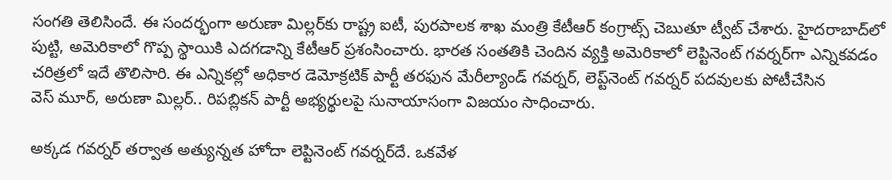సంగతి తెలిసిందే. ఈ సందర్భంగా అరుణా మిల్లర్‌కు రాష్ట్ర ఐటీ, పురపాలక శాఖ మంత్రి కేటీఆర్‌ ‌కంగ్రాట్స్ ‌చెబుతూ ట్వీట్‌ ‌చేశారు. హైదరాబాద్‌లో పుట్టి, అమెరికాలో గొప్ప స్థాయికి ఎదగడాన్ని కేటీఆర్‌ ‌ప్రశంసించారు. భారత సంతతికి చెందిన వ్యక్తి అమెరికాలో లెప్టినెంట్‌ ‌గవర్నర్‌గా ఎన్నికవడం చరిత్రలో ఇదే తొలిసారి. ఈ ఎన్నికల్లో అధికార డెమోక్రటిక్‌ ‌పార్టీ తరఫున మేరీల్యాండ్‌ ‌గవర్నర్‌, లెప్ట్‌నెంట్‌ ‌గవర్నర్‌ ‌పదవులకు పోటీచేసిన వెస్‌ ‌మూర్‌, అరుణా మిల్లర్‌.. రిపబ్లికన్‌ ‌పార్టీ అభ్యర్థులపై సునాయాసంగా విజయం సాధించారు.

అక్కడ గవర్నర్‌ ‌తర్వాత అత్యున్నత హోదా లెప్టినెంట్‌ ‌గవర్నర్‌దే. ఒకవేళ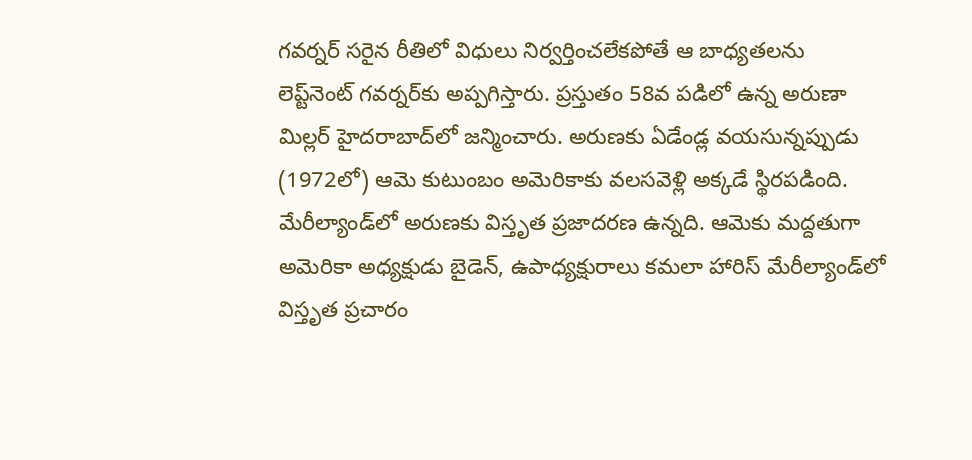గవర్నర్‌ ‌సరైన రీతిలో విధులు నిర్వర్తించలేకపోతే ఆ బాధ్యతలను లెప్ట్‌నెంట్‌ ‌గవర్నర్‌కు అప్పగిస్తారు. ప్రస్తుతం 58వ పడిలో ఉన్న అరుణా మిల్లర్‌ ‌హైదరాబాద్‌లో జన్మించారు. అరుణకు ఏడేండ్ల వయసున్నప్పుడు (1972లో) ఆమె కుటుంబం అమెరికాకు వలసవెళ్లి అక్కడే స్థిరపడింది. మేరీల్యాండ్‌లో అరుణకు విస్తృత ప్రజాదరణ ఉన్నది. ఆమెకు మద్దతుగా అమెరికా అధ్యక్షుడు బైడెన్‌, ఉపాధ్యక్షురాలు కమలా హారిస్‌ ‌మేరీల్యాండ్‌లో విస్తృత ప్రచారం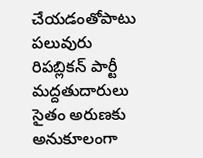చేయడంతోపాటు పలువురు రిపబ్లికన్‌ ‌పార్టీ మద్దతుదారులు సైతం అరుణకు అనుకూలంగా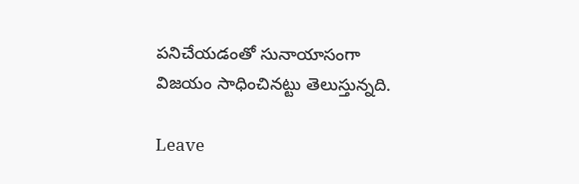పనిచేయడంతో సునాయాసంగా విజయం సాధించినట్టు తెలుస్తున్నది.

Leave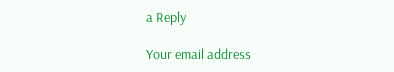a Reply

Your email address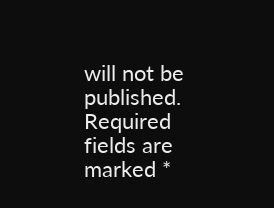will not be published. Required fields are marked *